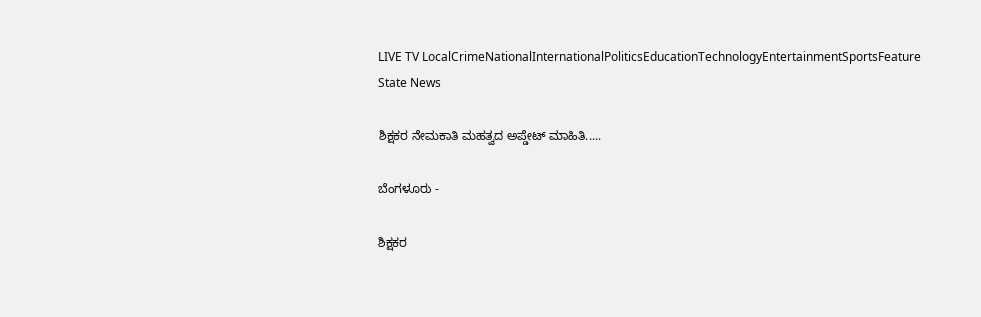LIVE TV LocalCrimeNationalInternationalPoliticsEducationTechnologyEntertainmentSportsFeature
State News

ಶಿಕ್ಷಕರ ನೇಮಕಾತಿ ಮಹತ್ವದ ಅಪ್ಡೇಟ್ ಮಾಹಿತಿ.....

ಬೆಂಗಳೂರು -

ಶಿಕ್ಷಕರ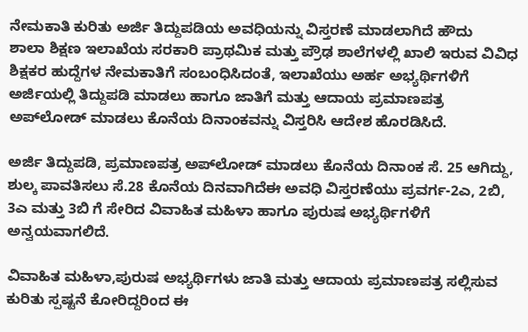ನೇಮಕಾತಿ ಕುರಿತು ಅರ್ಜಿ ತಿದ್ದುಪಡಿಯ ಅವಧಿಯನ್ನು ವಿಸ್ತರಣೆ ಮಾಡಲಾಗಿದೆ ಹೌದು
ಶಾಲಾ ಶಿಕ್ಷಣ ಇಲಾಖೆಯ ಸರಕಾರಿ ಪ್ರಾಥಮಿಕ ಮತ್ತು ಪ್ರೌಢ ಶಾಲೆಗಳಲ್ಲಿ ಖಾಲಿ ಇರುವ ವಿವಿಧ ಶಿಕ್ಷಕರ ಹುದ್ದೆಗಳ ನೇಮಕಾತಿಗೆ ಸಂಬಂಧಿಸಿದಂತೆ, ಇಲಾಖೆಯು ಅರ್ಹ ಅಭ್ಯರ್ಥಿಗಳಿಗೆ ಅರ್ಜಿಯಲ್ಲಿ ತಿದ್ದುಪಡಿ ಮಾಡಲು ಹಾಗೂ ಜಾತಿಗೆ ಮತ್ತು ಆದಾಯ ಪ್ರಮಾಣಪತ್ರ ಅಪ್‌ಲೋಡ್‌ ಮಾಡಲು ಕೊನೆಯ ದಿನಾಂಕವನ್ನು ವಿಸ್ತರಿಸಿ ಆದೇಶ ಹೊರಡಿಸಿದೆ.

ಅರ್ಜಿ ತಿದ್ದುಪಡಿ, ಪ್ರಮಾಣಪತ್ರ ಅಪ್‌ಲೋಡ್‌ ಮಾಡಲು ಕೊನೆಯ ದಿನಾಂಕ ಸೆ. 25 ಆಗಿದ್ದು, ಶುಲ್ಕ ಪಾವತಿಸಲು ಸೆ.28 ಕೊನೆಯ ದಿನವಾಗಿದೆಈ ಅವಧಿ ವಿಸ್ತರಣೆಯು ಪ್ರವರ್ಗ-2ಎ, 2ಬಿ, 3ಎ ಮತ್ತು 3ಬಿ ಗೆ ಸೇರಿದ ವಿವಾಹಿತ ಮಹಿಳಾ ಹಾಗೂ ಪುರುಷ ಅಭ್ಯರ್ಥಿಗಳಿಗೆ ಅನ್ವಯವಾಗಲಿದೆ.

ವಿವಾಹಿತ ಮಹಿಳಾ,ಪುರುಷ ಅಭ್ಯರ್ಥಿಗಳು ಜಾತಿ ಮತ್ತು ಆದಾಯ ಪ್ರಮಾಣಪತ್ರ ಸಲ್ಲಿಸುವ ಕುರಿತು ಸ್ಪಷ್ಟನೆ ಕೋರಿದ್ದರಿಂದ ಈ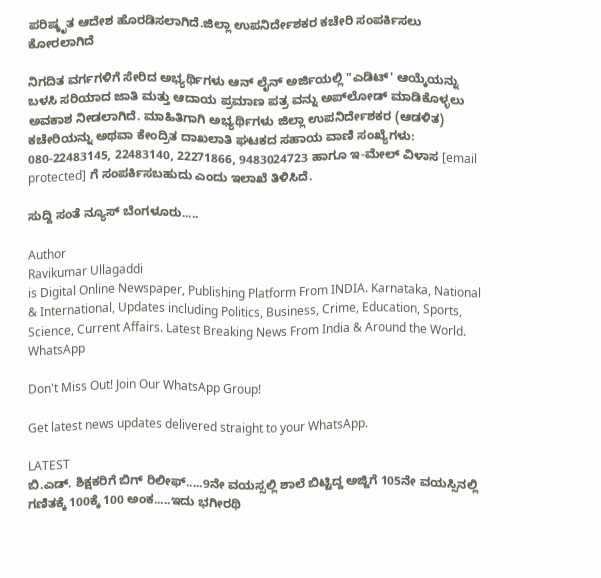ಪರಿಷ್ಕೃತ ಆದೇಶ ಹೊರಡಿಸಲಾಗಿದೆ.ಜಿಲ್ಲಾ ಉಪನಿರ್ದೇಶಕರ ಕಚೇರಿ ಸಂಪರ್ಕಿಸಲು ಕೋರಲಾಗಿದೆ

ನಿಗದಿತ ವರ್ಗಗಳಿಗೆ ಸೇರಿದ ಅಭ್ಯರ್ಥಿಗಳು ಆನ್‌ ಲೈನ್‌ ಅರ್ಜಿಯಲ್ಲಿ "ಎಡಿಟ್‌' ಆಯ್ಕೆಯನ್ನು ಬಳಸಿ ಸರಿಯಾದ ಜಾತಿ ಮತ್ತು ಆದಾಯ ಪ್ರಮಾಣ ಪತ್ರ ವನ್ನು ಅಪ್‌ಲೋಡ್‌ ಮಾಡಿಕೊಳ್ಳಲು ಅವಕಾಶ ನೀಡಲಾಗಿದೆ. ಮಾಹಿತಿಗಾಗಿ ಅಭ್ಯರ್ಥಿಗಳು ಜಿಲ್ಲಾ ಉಪನಿರ್ದೇಶಕರ (ಆಡಳಿತ) ಕಚೇರಿಯನ್ನು ಅಥವಾ ಕೇಂದ್ರಿತ ದಾಖಲಾತಿ ಘಟಕದ ಸಹಾಯ ವಾಣಿ ಸಂಖ್ಯೆಗಳು: 080-22483145, 22483140, 22271866, 9483024723 ಹಾಗೂ ಇ-ಮೇಲ್‌ ವಿಳಾಸ [email protected] ಗೆ ಸಂಪರ್ಕಿಸಬಹುದು ಎಂದು ಇಲಾಖೆ ತಿಳಿಸಿದೆ.

ಸುದ್ದಿ ಸಂತೆ ನ್ಯೂಸ್ ಬೆಂಗಳೂರು.....

Author
Ravikumar Ullagaddi
is Digital Online Newspaper, Publishing Platform From INDIA. Karnataka, National & International, Updates including Politics, Business, Crime, Education, Sports, Science, Current Affairs. Latest Breaking News From India & Around the World.
WhatsApp

Don't Miss Out! Join Our WhatsApp Group!

Get latest news updates delivered straight to your WhatsApp.

LATEST
ಬಿ.ಎಡ್. ಶಿಕ್ಷಕರಿಗೆ ಬಿಗ್ ರಿಲೀಫ್.....9ನೇ ವಯಸ್ಸಲ್ಲಿ ಶಾಲೆ ಬಿಟ್ಟಿದ್ದ ಅಜ್ಜಿಗೆ 105ನೇ ವಯಸ್ಸಿನಲ್ಲಿ ಗಣಿತಕ್ಕೆ 100ಕ್ಕೆ 100 ಅಂಕ.....ಇದು ಭಗೀರಥಿ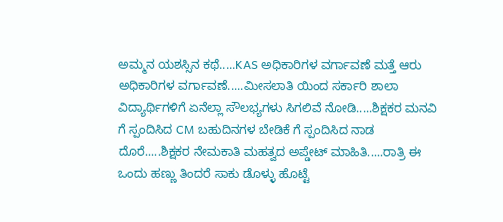ಅಮ್ಮನ ಯಶಸ್ಸಿನ ಕಥೆ.....KAS ಅಧಿಕಾರಿಗಳ ವರ್ಗಾವಣೆ ಮತ್ತೆ ಆರು ಅಧಿಕಾರಿಗಳ ವರ್ಗಾವಣೆ.....ಮೀಸಲಾತಿ ಯಿಂದ ಸರ್ಕಾರಿ ಶಾಲಾ ವಿದ್ಯಾರ್ಥಿಗಳಿಗೆ ಏನೆಲ್ಲಾ ಸೌಲಭ್ಯಗಳು ಸಿಗಲಿವೆ ನೋಡಿ.....ಶಿಕ್ಷಕರ ಮನವಿ ಗೆ ಸ್ಪಂದಿಸಿದ CM ಬಹುದಿನಗಳ ಬೇಡಿಕೆ ಗೆ ಸ್ಪಂದಿಸಿದ ನಾಡ ದೊರೆ.....ಶಿಕ್ಷಕರ ನೇಮಕಾತಿ ಮಹತ್ವದ ಅಪ್ಡೇಟ್ ಮಾಹಿತಿ.....ರಾತ್ರಿ ಈ ಒಂದು ಹಣ್ಣು ತಿಂದರೆ ಸಾಕು ಡೊಳ್ಳು ಹೊಟ್ಟೆ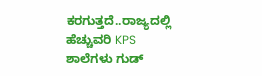ಕರಗುತ್ತದೆ..ರಾಜ್ಯದಲ್ಲಿ ಹೆಚ್ಚುವರಿ KPS ಶಾಲೆಗಳು ಗುಡ್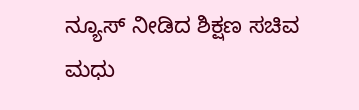ನ್ಯೂಸ್ ನೀಡಿದ ಶಿಕ್ಷಣ ಸಚಿವ ಮಧು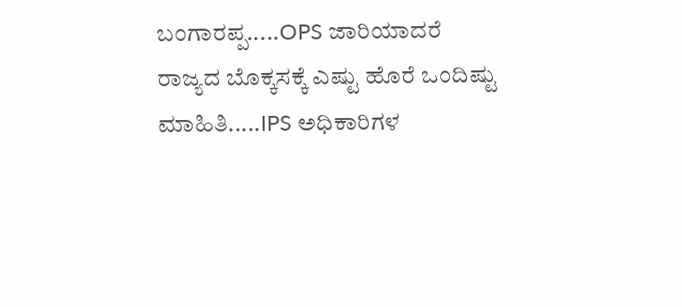ಬಂಗಾರಪ್ಪ.....OPS ಜಾರಿಯಾದರೆ ರಾಜ್ಯದ ಬೊಕ್ಕಸಕ್ಕೆ ಎಷ್ಟು ಹೊರೆ ಒಂದಿಷ್ಟು ಮಾಹಿತಿ.....IPS ಅಧಿಕಾರಿಗಳ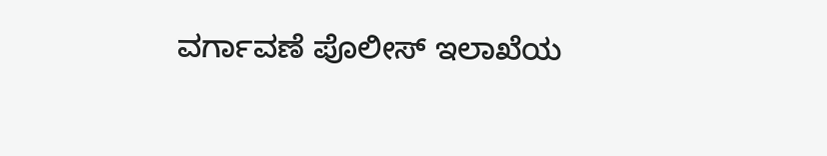ವರ್ಗಾವಣೆ ಪೊಲೀಸ್ ಇಲಾಖೆಯ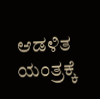ಆಡಳಿತ ಯಂತ್ರಕ್ಕೆ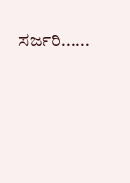ಸರ್ಜರಿ......